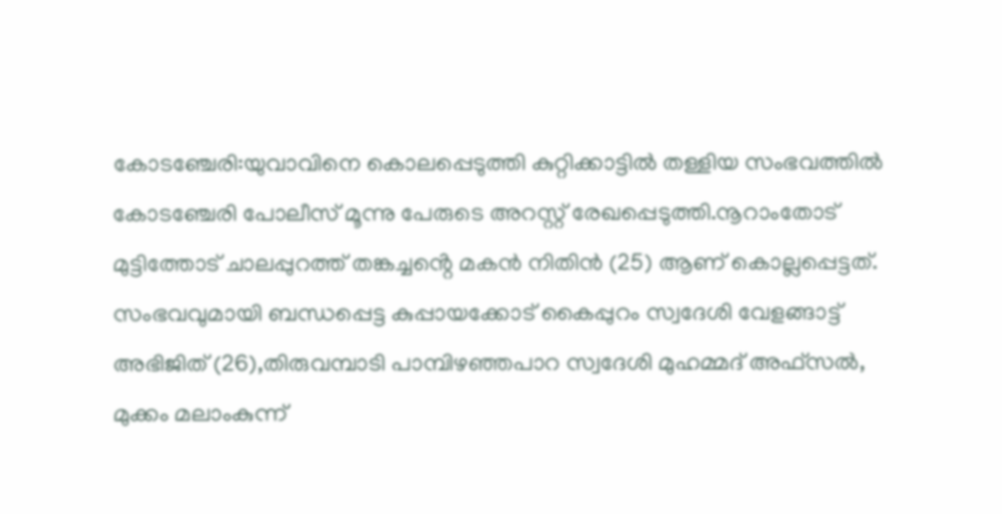കോടഞ്ചേരി:യുവാവിനെ കൊലപ്പെടുത്തി കുറ്റിക്കാട്ടിൽ തള്ളിയ സംഭവത്തിൽ കോടഞ്ചേരി പോലീസ് മൂന്നു പേരുടെ അറസ്റ്റ് രേഖപ്പെടുത്തി.നൂറാംതോട് മുട്ടിത്തോട് ചാലപ്പുറത്ത് തങ്കച്ചൻ്റെ മകൻ നിതിൻ (25) ആണ് കൊല്ലപ്പെട്ടത്.
സംഭവവുമായി ബന്ധപ്പെട്ട കുപ്പായക്കോട് കൈപ്പുറം സ്വദേശി വേളങ്ങാട്ട് അഭിജിത് (26),തിരുവമ്പാടി പാമ്പിഴഞ്ഞപാറ സ്വദേശി മുഹമ്മദ് അഫ്സൽ, മുക്കം മലാംകുന്ന്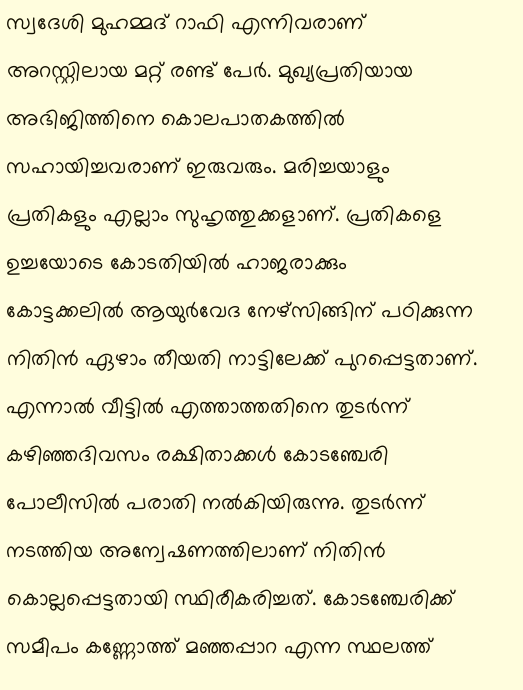സ്വദേശി മുഹമ്മദ് റാഫി എന്നിവരാണ് അറസ്റ്റിലായ മറ്റ് രണ്ട് പേർ. മുഖ്യപ്രതിയായ അഭിജിത്തിനെ കൊലപാതകത്തിൽ സഹായിച്ചവരാണ് ഇരുവരും. മരിച്ചയാളും പ്രതികളും എല്ലാം സുഹൃത്തുക്കളാണ്. പ്രതികളെ ഉച്ചയോടെ കോടതിയിൽ ഹാജരാക്കും
കോട്ടക്കലിൽ ആയുർവേദ നേഴ്സിങ്ങിന് പഠിക്കുന്ന നിതിൻ ഏഴാം തീയതി നാട്ടിലേക്ക് പുറപ്പെട്ടതാണ്. എന്നാൽ വീട്ടിൽ എത്താത്തതിനെ തുടർന്ന് കഴിഞ്ഞദിവസം രക്ഷിതാക്കൾ കോടഞ്ചേരി പോലീസിൽ പരാതി നൽകിയിരുന്നു. തുടർന്ന് നടത്തിയ അന്വേഷണത്തിലാണ് നിതിൻ കൊല്ലപ്പെട്ടതായി സ്ഥിരീകരിച്ചത്. കോടഞ്ചേരിക്ക് സമീപം കണ്ണോത്ത് മഞ്ഞപ്പാറ എന്ന സ്ഥലത്ത്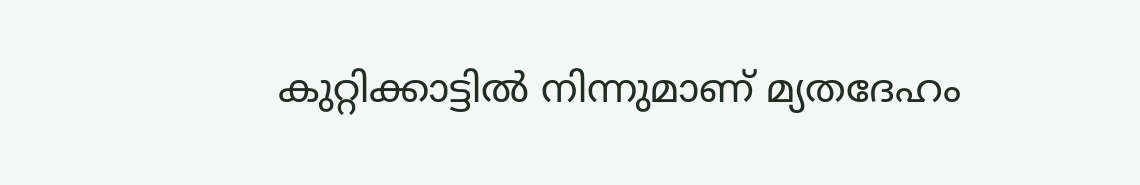കുറ്റിക്കാട്ടിൽ നിന്നുമാണ് മ്യതദേഹം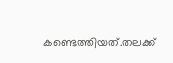കണ്ടെത്തിയത്.തലക്ക്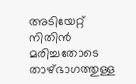അടിയേറ്റ് നിതിൻ മരിച്ചതോടെ താഴ്ഭാഗത്തുള്ള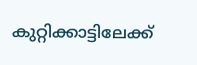കുറ്റിക്കാട്ടിലേക്ക്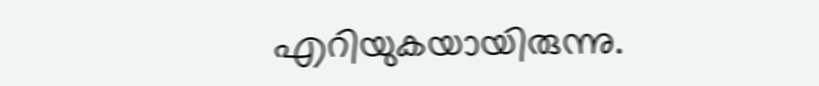എറിയുകയായിരുന്നു.